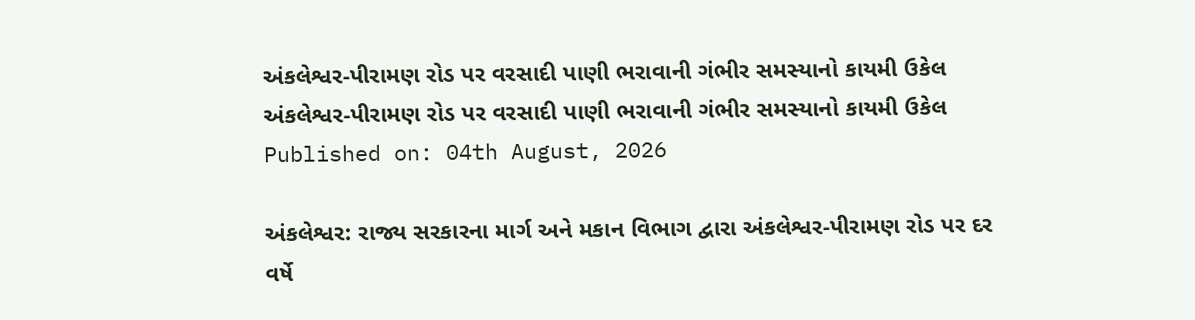અંકલેશ્વર-પીરામણ રોડ પર વરસાદી પાણી ભરાવાની ગંભીર સમસ્યાનો કાયમી ઉકેલ
અંકલેશ્વર-પીરામણ રોડ પર વરસાદી પાણી ભરાવાની ગંભીર સમસ્યાનો કાયમી ઉકેલ
Published on: 04th August, 2026

અંકલેશ્વર: રાજ્ય સરકારના માર્ગ અને મકાન વિભાગ દ્વારા અંકલેશ્વર-પીરામણ રોડ પર દર વર્ષે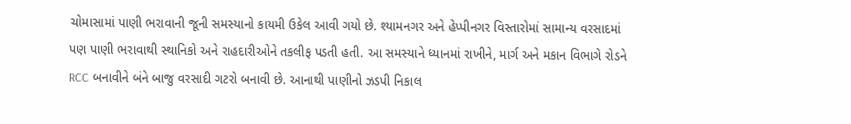ચોમાસામાં પાણી ભરાવાની જૂની સમસ્યાનો કાયમી ઉકેલ આવી ગયો છે. શ્યામનગર અને હેપ્પીનગર વિસ્તારોમાં સામાન્ય વરસાદમાં પણ પાણી ભરાવાથી સ્થાનિકો અને રાહદારીઓને તકલીફ પડતી હતી. આ સમસ્યાને ધ્યાનમાં રાખીને, માર્ગ અને મકાન વિભાગે રોડને RCC બનાવીને બંને બાજુ વરસાદી ગટરો બનાવી છે. આનાથી પાણીનો ઝડપી નિકાલ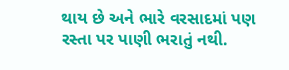થાય છે અને ભારે વરસાદમાં પણ રસ્તા પર પાણી ભરાતું નથી.